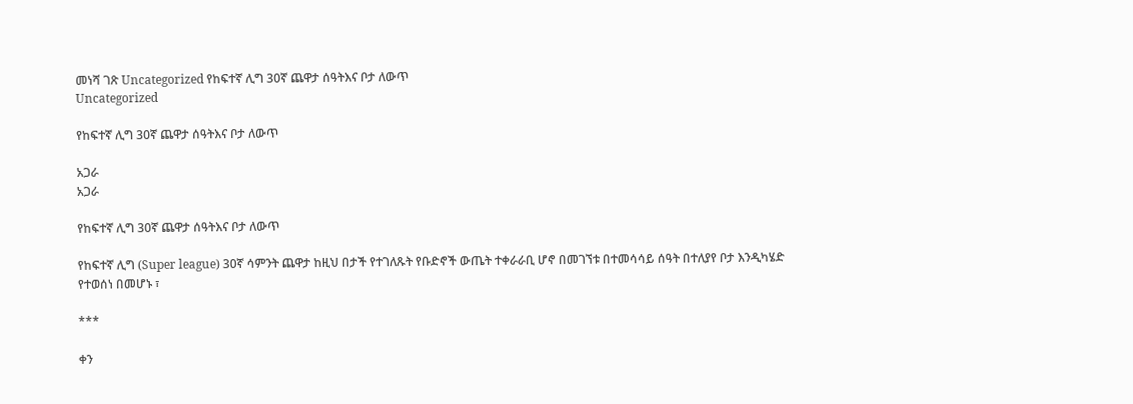መነሻ ገጽ Uncategorized የከፍተኛ ሊግ 30ኛ ጨዋታ ሰዓትእና ቦታ ለውጥ
Uncategorized

የከፍተኛ ሊግ 30ኛ ጨዋታ ሰዓትእና ቦታ ለውጥ

አጋራ
አጋራ

የከፍተኛ ሊግ 30ኛ ጨዋታ ሰዓትእና ቦታ ለውጥ

የከፍተኛ ሊግ (Super league) 30ኛ ሳምንት ጨዋታ ከዚህ በታች የተገለጹት የቡድኖች ውጤት ተቀራራቢ ሆኖ በመገኘቱ በተመሳሳይ ሰዓት በተለያየ ቦታ እንዲካሄድ የተወሰነ በመሆኑ ፣

***

ቀን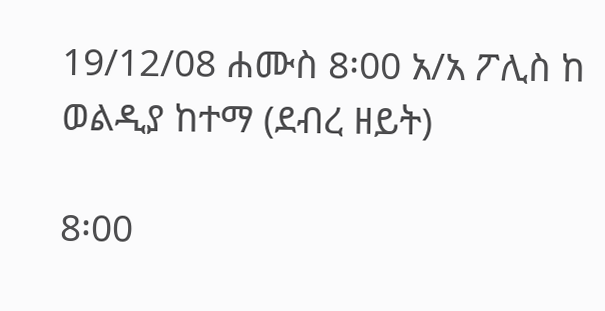19/12/08 ሐሙስ 8፡00 አ/አ ፖሊስ ከ ወልዲያ ከተማ (ደብረ ዘይት)

8፡00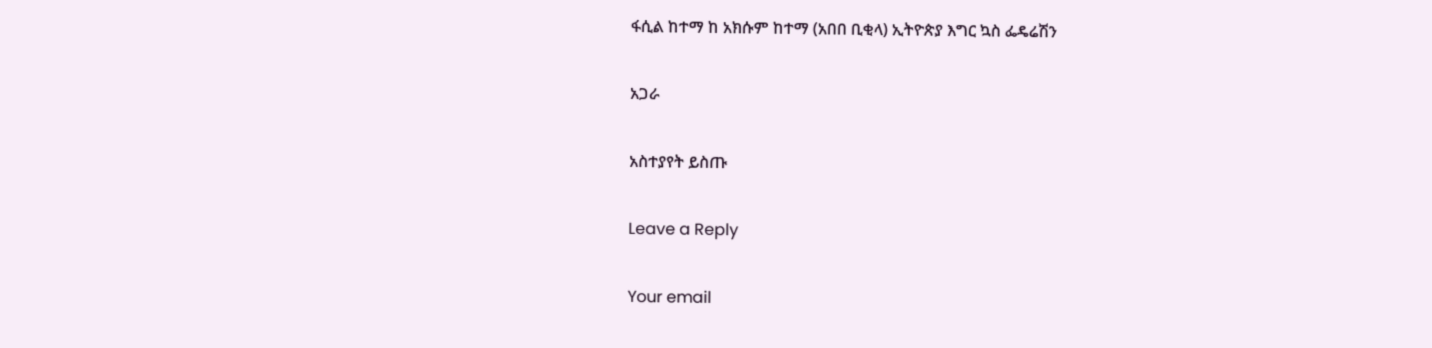ፋሲል ከተማ ከ አክሱም ከተማ (አበበ ቢቂላ) ኢትዮጵያ እግር ኳስ ፌዴሬሽን

አጋራ

አስተያየት ይስጡ

Leave a Reply

Your email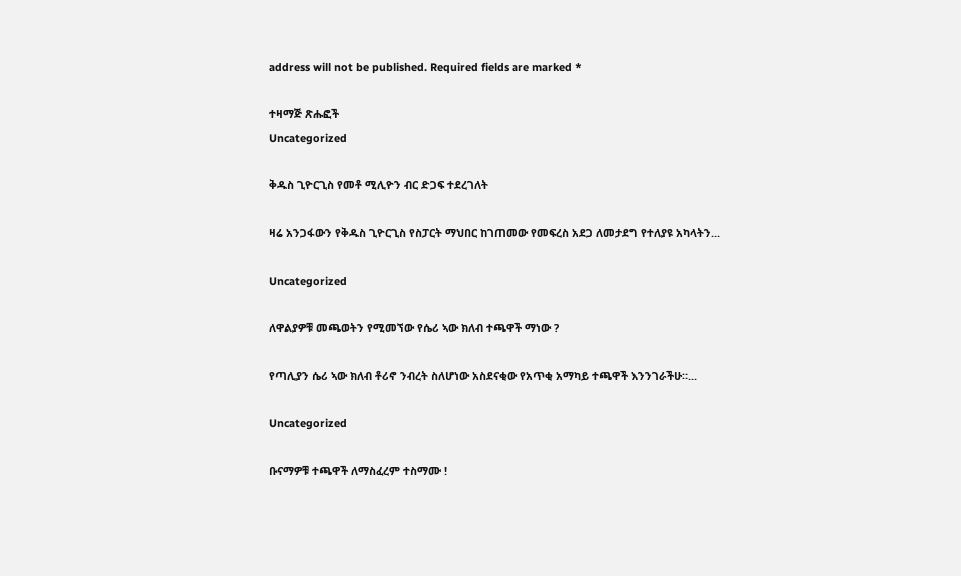address will not be published. Required fields are marked *

ተዛማጅ ጽሑፎች
Uncategorized

ቅዱስ ጊዮርጊስ የመቶ ሚሊዮን ብር ድጋፍ ተደረገለት

ዛሬ አንጋፋውን የቅዱስ ጊዮርጊስ የስፓርት ማህበር ከገጠመው የመፍረስ አደጋ ለመታደግ የተለያዩ አካላትን...

Uncategorized

ለዋልያዎቹ መጫወትን የሚመኘው የሴሪ ኣው ክለብ ተጫዋች ማነው ?

የጣሊያን ሴሪ ኣው ክለብ ቶሪኖ ንብረት ስለሆነው አስደናቂው የአጥቂ አማካይ ተጫዋች እንንገራችሁ።...

Uncategorized

ቡናማዎቹ ተጫዋች ለማስፈረም ተስማሙ !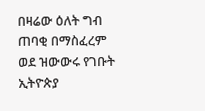በዛሬው ዕለት ግብ ጠባቂ በማስፈረም ወደ ዝውውሩ የገቡት ኢትዮጵያ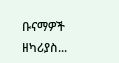ቡናማዎች ዘካሪያስ...